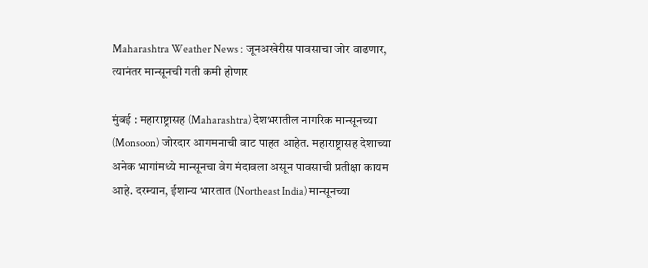Maharashtra Weather News : जूनअखेरीस पावसाचा जोर वाढणार, त्यानंतर मान्सूनची गती कमी होणार

मुंबई : महाराष्ट्रासह (Maharashtra) देशभरातील नागरिक मान्सूनच्या (Monsoon) जोरदार आगमनाची वाट पाहत आहेत. महाराष्ट्रासह देशाच्या अनेक भागांमध्ये मान्सूनचा वेग मंदावला असून पावसाची प्रतीक्षा कायम आहे. दरम्यान, ईशान्य भारतात (Northeast India) मान्सूनच्या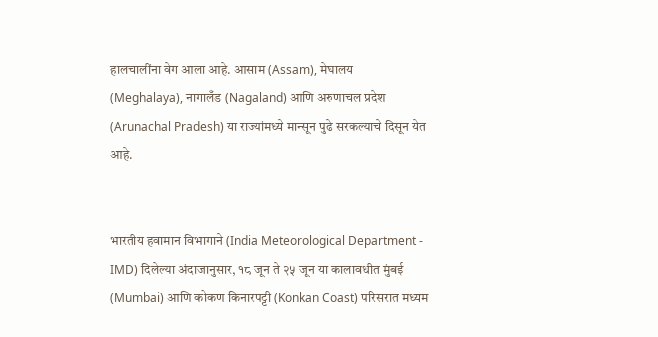हालचालींना वेग आला आहे. आसाम (Assam), मेघालय (Meghalaya), नागालँड (Nagaland) आणि अरुणाचल प्रदेश (Arunachal Pradesh) या राज्यांमध्ये मान्सून पुढे सरकल्याचे दिसून येत आहे.


भारतीय हवामान विभागाने (India Meteorological Department - IMD) दिलेल्या अंदाजानुसार, १८ जून ते २५ जून या कालावधीत मुंबई (Mumbai) आणि कोकण किनारपट्टी (Konkan Coast) परिसरात मध्यम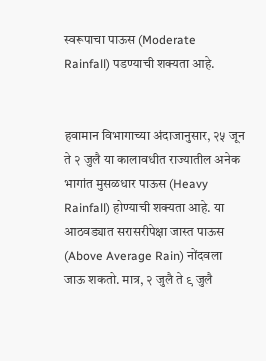स्वरूपाचा पाऊस (Moderate Rainfall) पडण्याची शक्यता आहे.


हवामान विभागाच्या अंदाजानुसार, २५ जून ते २ जुलै या कालावधीत राज्यातील अनेक भागांत मुसळधार पाऊस (Heavy Rainfall) होण्याची शक्यता आहे. या आठवड्यात सरासरीपेक्षा जास्त पाऊस (Above Average Rain) नोंदवला जाऊ शकतो. मात्र, २ जुलै ते ९ जुलै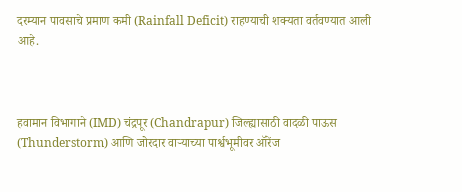दरम्यान पावसाचे प्रमाण कमी (Rainfall Deficit) राहण्याची शक्यता वर्तवण्यात आली आहे.



हवामान विभागाने (IMD) चंद्रपूर (Chandrapur) जिल्ह्यासाठी वादळी पाऊस (Thunderstorm) आणि जोरदार वाऱ्याच्या पार्श्वभूमीवर ऑरेंज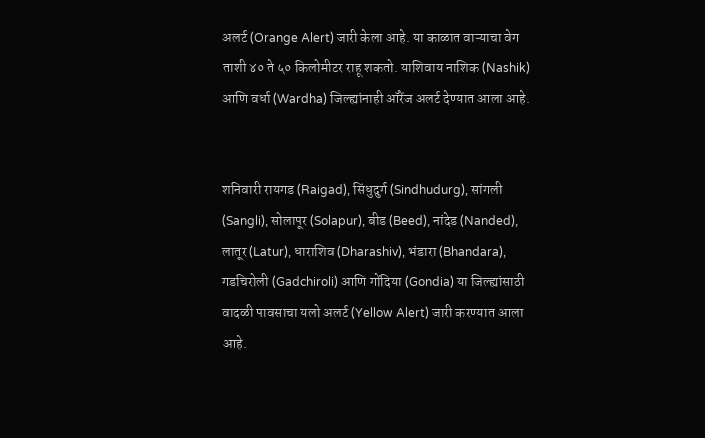अलर्ट (Orange Alert) जारी केला आहे. या काळात वाऱ्याचा वेग ताशी ४० ते ५० किलोमीटर राहू शकतो. याशिवाय नाशिक (Nashik) आणि वर्धा (Wardha) जिल्ह्यांनाही ऑरेंज अलर्ट देण्यात आला आहे.


शनिवारी रायगड (Raigad), सिंधुदुर्ग (Sindhudurg), सांगली (Sangli), सोलापूर (Solapur), बीड (Beed), नांदेड (Nanded), लातूर (Latur), धाराशिव (Dharashiv), भंडारा (Bhandara), गडचिरोली (Gadchiroli) आणि गोंदिया (Gondia) या जिल्ह्यांसाठी वादळी पावसाचा यलो अलर्ट (Yellow Alert) जारी करण्यात आला आहे.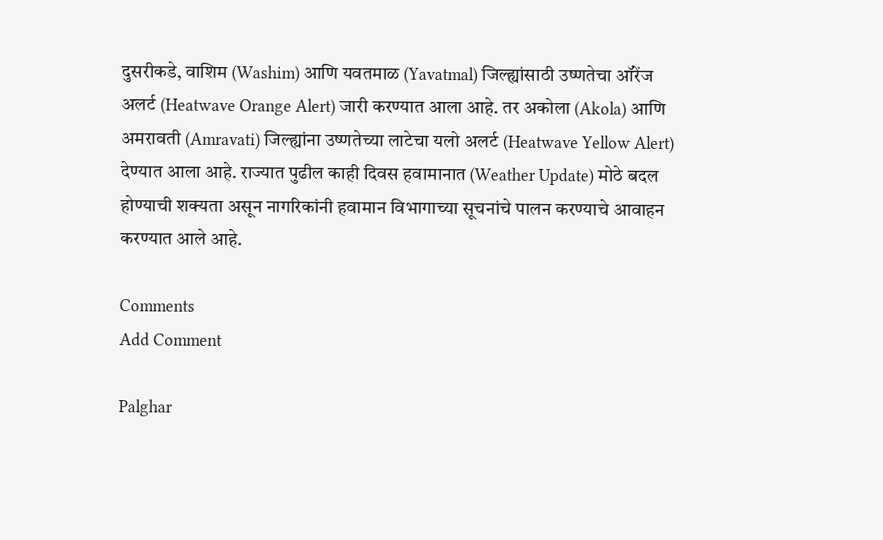दुसरीकडे, वाशिम (Washim) आणि यवतमाळ (Yavatmal) जिल्ह्यांसाठी उष्णतेचा ऑरेंज अलर्ट (Heatwave Orange Alert) जारी करण्यात आला आहे. तर अकोला (Akola) आणि अमरावती (Amravati) जिल्ह्यांना उष्णतेच्या लाटेचा यलो अलर्ट (Heatwave Yellow Alert) देण्यात आला आहे. राज्यात पुढील काही दिवस हवामानात (Weather Update) मोठे बदल होण्याची शक्यता असून नागरिकांनी हवामान विभागाच्या सूचनांचे पालन करण्याचे आवाहन करण्यात आले आहे.

Comments
Add Comment

Palghar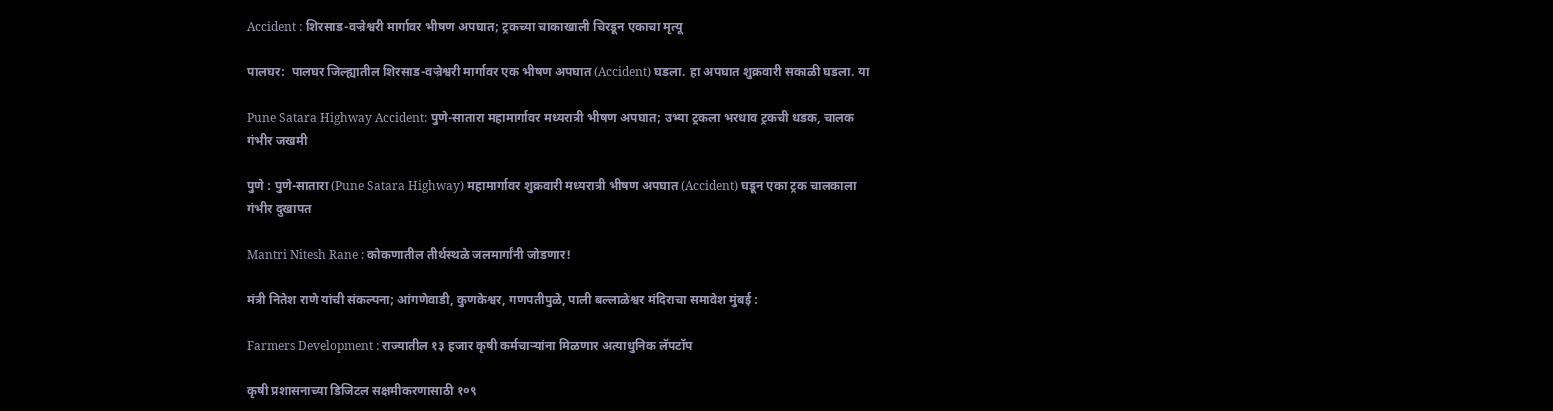Accident : शिरसाड-वज्रेश्वरी मार्गावर भीषण अपघात; ट्रकच्या चाकाखाली चिरडून एकाचा मृत्यू

पालघर:  पालघर जिल्ह्यातील शिरसाड-वज्रेश्वरी मार्गावर एक भीषण अपघात (Accident) घडला. हा अपघात शुक्रवारी सकाळी घडला. या

Pune Satara Highway Accident: पुणे-सातारा महामार्गावर मध्यरात्री भीषण अपघात; उभ्या ट्रकला भरधाव ट्रकची धडक, चालक गंभीर जखमी

पुणे : पुणे-सातारा (Pune Satara Highway) महामार्गावर शुक्रवारी मध्यरात्री भीषण अपघात (Accident) घडून एका ट्रक चालकाला गंभीर दुखापत

Mantri Nitesh Rane : कोकणातील तीर्थस्थळे जलमार्गांनी जोडणार!

मंत्री नितेश राणे यांची संकल्पना; आंगणेवाडी, कुणकेश्वर, गणपतीपुळे, पाली बल्लाळेश्वर मंदिराचा समावेश मुंबई :

Farmers Development : राज्यातील १३ हजार कृषी कर्मचाऱ्यांना मिळणार अत्याधुनिक लॅपटॉप

कृषी प्रशासनाच्या डिजिटल सक्षमीकरणासाठी १०९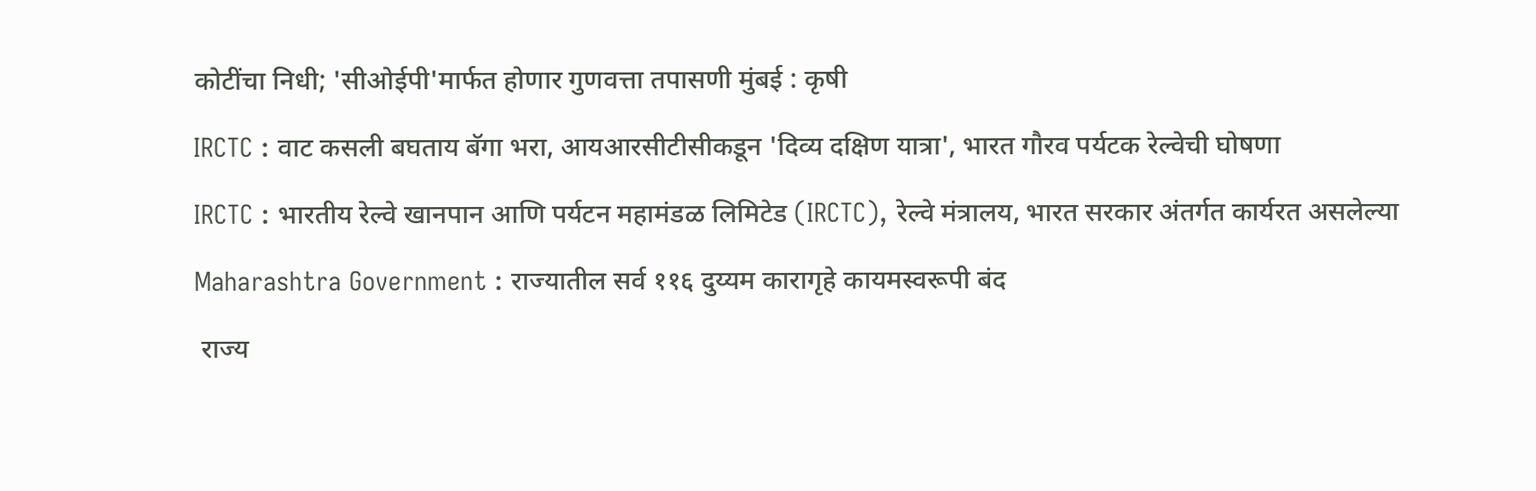कोटींचा निधी; 'सीओईपी'मार्फत होणार गुणवत्ता तपासणी मुंबई : कृषी

IRCTC : वाट कसली बघताय बॅगा भरा, आयआरसीटीसीकडून 'दिव्य दक्षिण यात्रा', भारत गौरव पर्यटक रेल्वेची घोषणा

IRCTC : भारतीय रेल्वे खानपान आणि पर्यटन महामंडळ लिमिटेड (IRCTC), रेल्वे मंत्रालय, भारत सरकार अंतर्गत कार्यरत असलेल्या

Maharashtra Government : राज्यातील सर्व ११६ दुय्यम कारागृहे कायमस्वरूपी बंद

 राज्य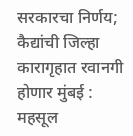सरकारचा निर्णय; कैद्यांची जिल्हा कारागृहात रवानगी होणार मुंबई : महसूल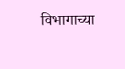विभागाच्या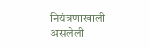नियंत्रणाखाली असलेली